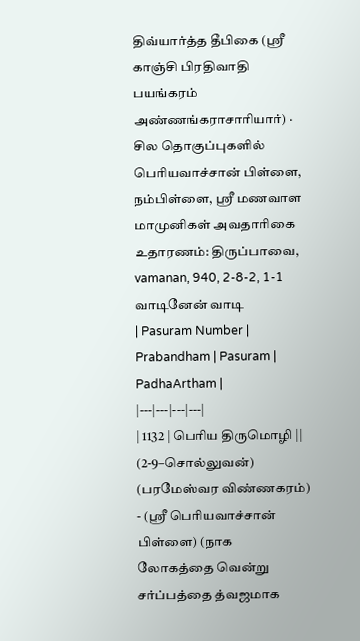திவ்யார்த்த தீபிகை (ஸ்ரீ காஞ்சி பிரதிவாதி பயங்கரம் அண்ணங்கராசாரியார்) · சில தொகுப்புகளில் பெரியவாச்சான் பிள்ளை, நம்பிள்ளை, ஸ்ரீ மணவாள மாமுனிகள் அவதாரிகை
உதாரணம்: திருப்பாவை, vamanan, 940, 2-8-2, 1-1 வாடினேன் வாடி
| Pasuram Number | Prabandham | Pasuram | PadhaArtham |
|---|---|---|---|
| 1132 | பெரிய திருமொழி || (2-9–சொல்லுவன்) (பரமேஸ்வர விண்ணகரம்) - (ஸ்ரீ பெரியவாச்சான் பிள்ளை) (நாக லோகத்தை வென்று சர்ப்பத்தை த்வஜமாக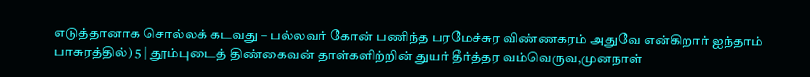எடுத்தானாக சொல்லக் கடவது – பல்லவர் கோன் பணிந்த பரமேச்சுர விண்ணகரம் அதுவே என்கிறார் ஐந்தாம் பாசுரத்தில்) 5 | தூம்புடைத் திண்கைவன் தாள்களிற்றின் துயர் தீர்த்தர வம்வெருவ,முனநாள்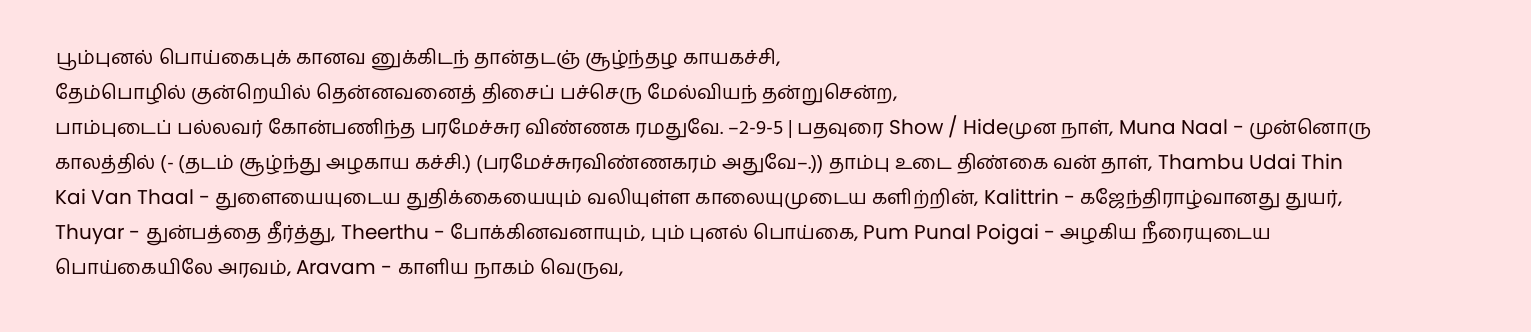பூம்புனல் பொய்கைபுக் கானவ னுக்கிடந் தான்தடஞ் சூழ்ந்தழ காயகச்சி,
தேம்பொழில் குன்றெயில் தென்னவனைத் திசைப் பச்செரு மேல்வியந் தன்றுசென்ற,
பாம்புடைப் பல்லவர் கோன்பணிந்த பரமேச்சுர விண்ணக ரமதுவே. –2-9-5 | பதவுரை Show / Hideமுன நாள், Muna Naal - முன்னொரு காலத்தில் (- (தடம் சூழ்ந்து அழகாய கச்சி.) (பரமேச்சுரவிண்ணகரம் அதுவே–.)) தாம்பு உடை திண்கை வன் தாள், Thambu Udai Thin Kai Van Thaal - துளையையுடைய துதிக்கையையும் வலியுள்ள காலையுமுடைய களிற்றின், Kalittrin - கஜேந்திராழ்வானது துயர், Thuyar - துன்பத்தை தீர்த்து, Theerthu - போக்கினவனாயும், பும் புனல் பொய்கை, Pum Punal Poigai - அழகிய நீரையுடைய பொய்கையிலே அரவம், Aravam - காளிய நாகம் வெருவ,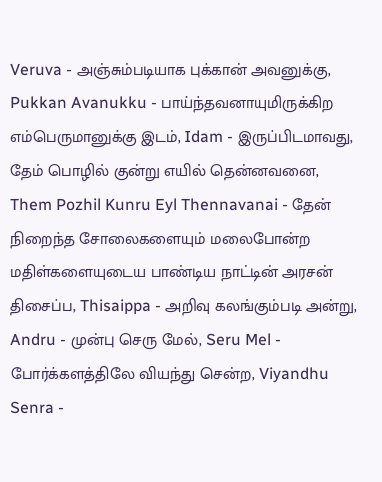Veruva - அஞ்சும்படியாக புக்கான் அவனுக்கு, Pukkan Avanukku - பாய்ந்தவனாயுமிருக்கிற எம்பெருமானுக்கு இடம், Idam - இருப்பிடமாவது, தேம் பொழில் குன்று எயில் தென்னவனை, Them Pozhil Kunru Eyl Thennavanai - தேன் நிறைந்த சோலைகளையும் மலைபோன்ற மதிள்களையுடைய பாண்டிய நாட்டின் அரசன் திசைப்ப, Thisaippa - அறிவு கலங்கும்படி அன்று, Andru - முன்பு செரு மேல், Seru Mel - போர்க்களத்திலே வியந்து சென்ற, Viyandhu Senra -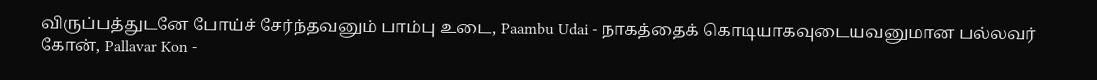விருப்பத்துடனே போய்ச் சேர்ந்தவனும் பாம்பு உடை, Paambu Udai - நாகத்தைக் கொடியாகவுடையவனுமான பல்லவர் கோன், Pallavar Kon -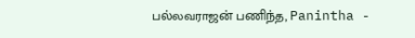பல்லவராஜன் பணிந்த, Panintha -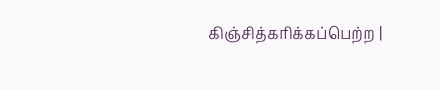கிஞ்சித்கரிக்கப்பெற்ற |